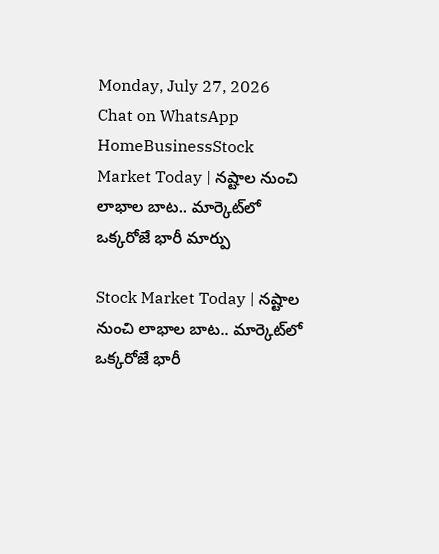Monday, July 27, 2026
Chat on WhatsApp
HomeBusinessStock Market Today | నష్టాల నుంచి లాభాల బాట.. మార్కెట్‌లో ఒక్కరోజే భారీ మార్పు

Stock Market Today | నష్టాల నుంచి లాభాల బాట.. మార్కెట్‌లో ఒక్కరోజే భారీ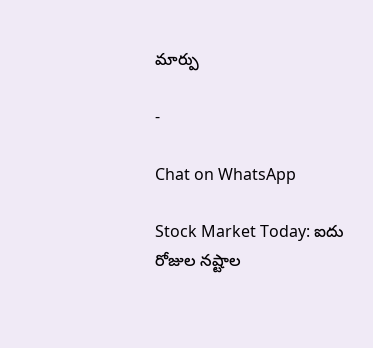మార్పు

-

Chat on WhatsApp

Stock Market Today: ఐదు రోజుల నష్టాల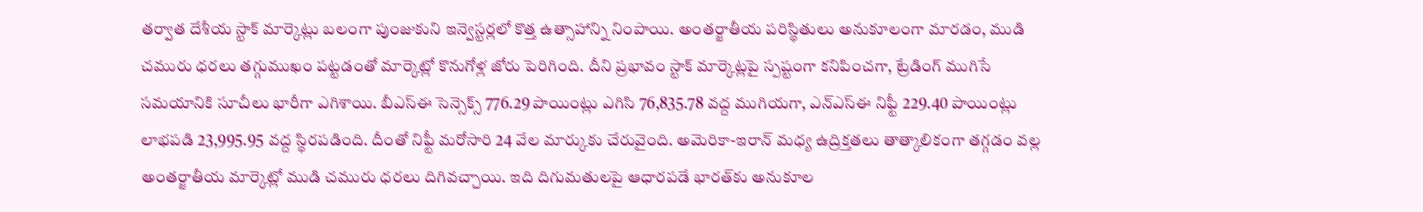తర్వాత దేశీయ స్టాక్ మార్కెట్లు బలంగా పుంజుకుని ఇన్వెస్టర్లలో కొత్త ఉత్సాహాన్ని నింపాయి. అంతర్జాతీయ పరిస్థితులు అనుకూలంగా మారడం, ముడి చమురు ధరలు తగ్గుముఖం పట్టడంతో మార్కెట్లో కొనుగోళ్ల జోరు పెరిగింది. దీని ప్రభావం స్టాక్ మార్కెట్లపై స్పష్టంగా కనిపించగా, ట్రేడింగ్ ముగిసే సమయానికి సూచీలు భారీగా ఎగిశాయి. బీఎస్‌ఈ సెన్సెక్స్ 776.29 పాయింట్లు ఎగిసి 76,835.78 వద్ద ముగియగా, ఎన్‌ఎస్‌ఈ నిఫ్టీ 229.40 పాయింట్లు లాభపడి 23,995.95 వద్ద స్థిరపడింది. దీంతో నిఫ్టీ మరోసారి 24 వేల మార్కుకు చేరువైంది. అమెరికా-ఇరాన్ మధ్య ఉద్రిక్తతలు తాత్కాలికంగా తగ్గడం వల్ల అంతర్జాతీయ మార్కెట్లో ముడి చమురు ధరలు దిగివచ్చాయి. ఇది దిగుమతులపై ఆధారపడే భారత్‌కు అనుకూల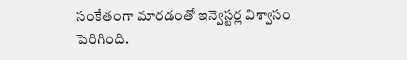సంకేతంగా మారడంతో ఇన్వెస్టర్ల విశ్వాసం పెరిగింది.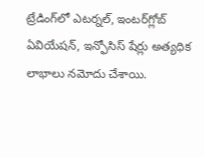ట్రేడింగ్‌లో ఎటర్నల్, ఇంటర్‌గ్లోబ్ ఏవియేషన్, ఇన్ఫోసిస్ షేర్లు అత్యధిక లాభాలు నమోదు చేశాయి.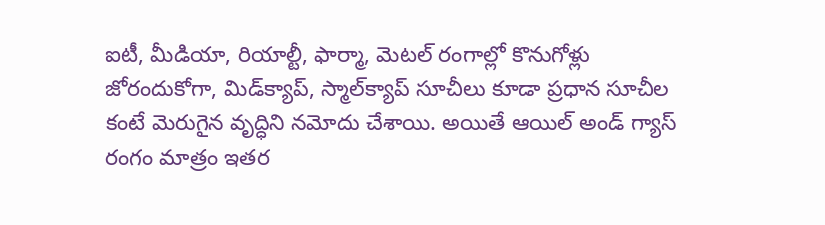ఐటీ, మీడియా, రియాల్టీ, ఫార్మా, మెటల్ రంగాల్లో కొనుగోళ్లు జోరందుకోగా, మిడ్‌క్యాప్‌, స్మాల్‌క్యాప్ సూచీలు కూడా ప్రధాన సూచీల కంటే మెరుగైన వృద్ధిని నమోదు చేశాయి. అయితే ఆయిల్ అండ్ గ్యాస్ రంగం మాత్రం ఇతర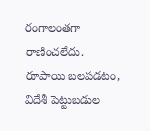రంగాలంతగా రాణించలేదు. రూపాయి బలపడటం, విదేశీ పెట్టుబడుల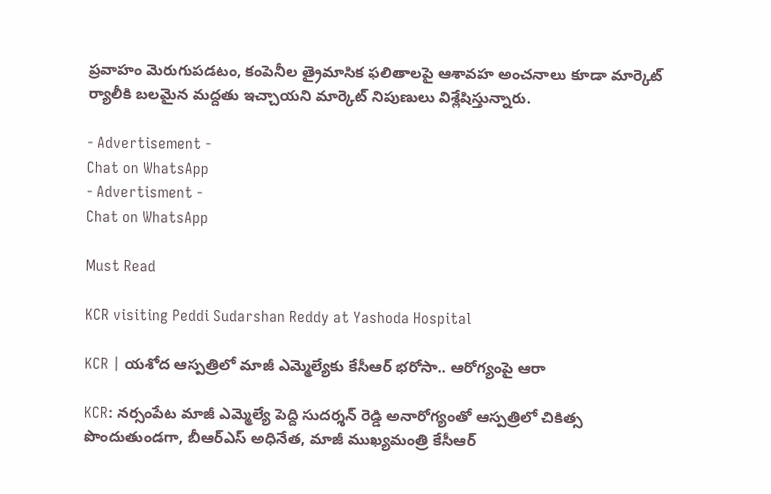ప్రవాహం మెరుగుపడటం, కంపెనీల త్రైమాసిక ఫలితాలపై ఆశావహ అంచనాలు కూడా మార్కెట్ ర్యాలీకి బలమైన మద్దతు ఇచ్చాయని మార్కెట్ నిపుణులు విశ్లేషిస్తున్నారు.

- Advertisement -
Chat on WhatsApp
- Advertisment -
Chat on WhatsApp

Must Read

KCR visiting Peddi Sudarshan Reddy at Yashoda Hospital

KCR | యశోద ఆస్పత్రిలో మాజీ ఎమ్మెల్యేకు కేసీఆర్ భరోసా.. ఆరోగ్యంపై ఆరా

KCR: నర్సంపేట మాజీ ఎమ్మెల్యే పెద్ది సుదర్శన్ రెడ్డి అనారోగ్యంతో ఆస్పత్రిలో చికిత్స పొందుతుండగా, బీఆర్ఎస్ అధినేత, మాజీ ముఖ్యమంత్రి కేసీఆర్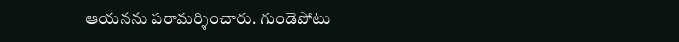ఆయనను పరామర్శించారు. గుండెపోటు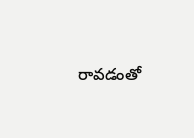రావడంతో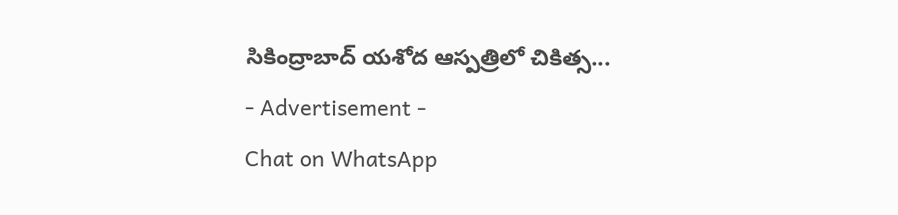సికింద్రాబాద్ యశోద ఆస్పత్రిలో చికిత్స...
- Advertisement -
Chat on WhatsApp